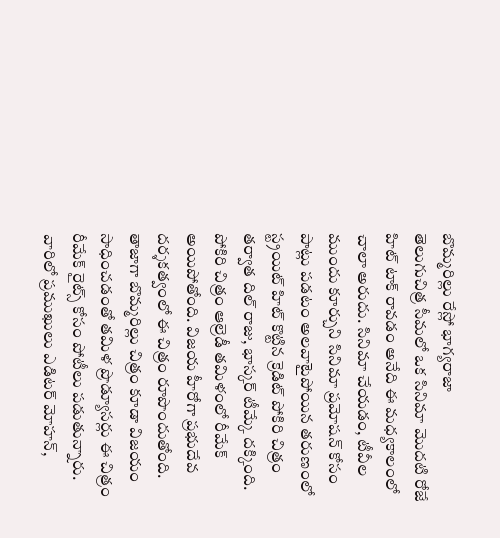బొమ్మరిల్లు రేస్లో భాగ్యరాజా
తెలుగుచిత్ర సీమలో ఒక సినిమా మొదటి రోజే హిట్ టాక్ రావడం అనేది ఈ మధ్యకాలంలో చాలా అరుదు. సినిమా చేయడం, టీవీల ముందు కూర్చుని సినిమా ప్రమోషన్ కోసం పాట్లు పడటం అలవాటైపోయిన తరుణంలో స్ట్రయిట్ హిట్ కొట్టిన క్రెడిట్ పోకిరి చిత్రం తర్వాత దిల్ రాజు, భాస్కర్ టీమ్కే దక్కింది.
పోకిరి చిత్రం ఆల్రెడీ తమిళంలో రీమేక్ అయిపోతోంది. విజయ హీరోగా ప్రభుదేవ దర్శకత్వంలో ఈ చిత్రం రూపొందుతోంది. తాజాగా బొమ్మరిల్లు చిత్రం కూడా విజయం సాధించడంతో తమిళ ప్రొడ్యూసర్లు ఈ చిత్రం రీమేక్ రైట్స్ కోసం పోటీలు పడుతున్నారు. వారిలో ప్రముఖులు ఎడిటర్ మోహన్,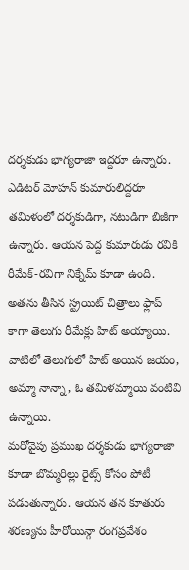దర్శకుడు భాగ్యరాజా ఇద్దరూ ఉన్నారు.
ఎడిటర్ మోహన్ కుమారులిద్దరూ తమిళంలో దర్శకుడిగా, నటుడిగా బిజీగా ఉన్నారు. ఆయన పెద్ద కుమారుడు రవికి రీమేక్-రవిగా నిక్నేమ్ కూడా ఉంది. అతను తీసిన స్ట్రయిట్ చిత్రాలు ఫ్లాప్ కాగా తెలుగు రీమేక్లు హిట్ అయ్యాయి. వాటిలో తెలుగులో హిట్ అయిన జయం, అమ్మా నాన్నా, ఓ తమిళమ్మాయి వంటివి ఉన్నాయి.
మరోవైపు ప్రముఖ దర్శకుడు భాగ్యరాజా కూడా బొమ్మరిల్లు రైట్స్ కోసం పోటీ పడుతున్నారు. ఆయన తన కూతురు శరణ్యను హీరోయిన్గా రంగప్రవేశం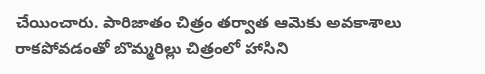చేయించారు. పారిజాతం చిత్రం తర్వాత ఆమెకు అవకాశాలు రాకపోవడంతో బొమ్మరిల్లు చిత్రంలో హాసిని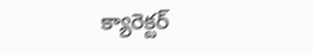క్యారెక్టర్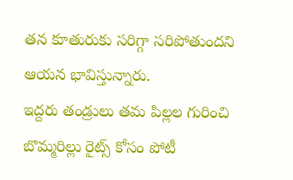తన కూతురుకు సరిగ్గా సరిపోతుందని ఆయన భావిస్తున్నారు.
ఇద్దరు తండ్రులు తమ పిల్లల గురించి బొమ్మరిల్లు రైట్స్ కోసం పోటీ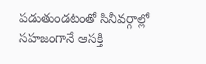పడుతుండటంతో సినీవర్గాల్లో సహజంగానే ఆసక్తి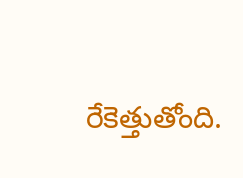రేకెత్తుతోంది.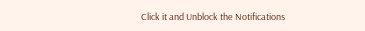Click it and Unblock the Notifications